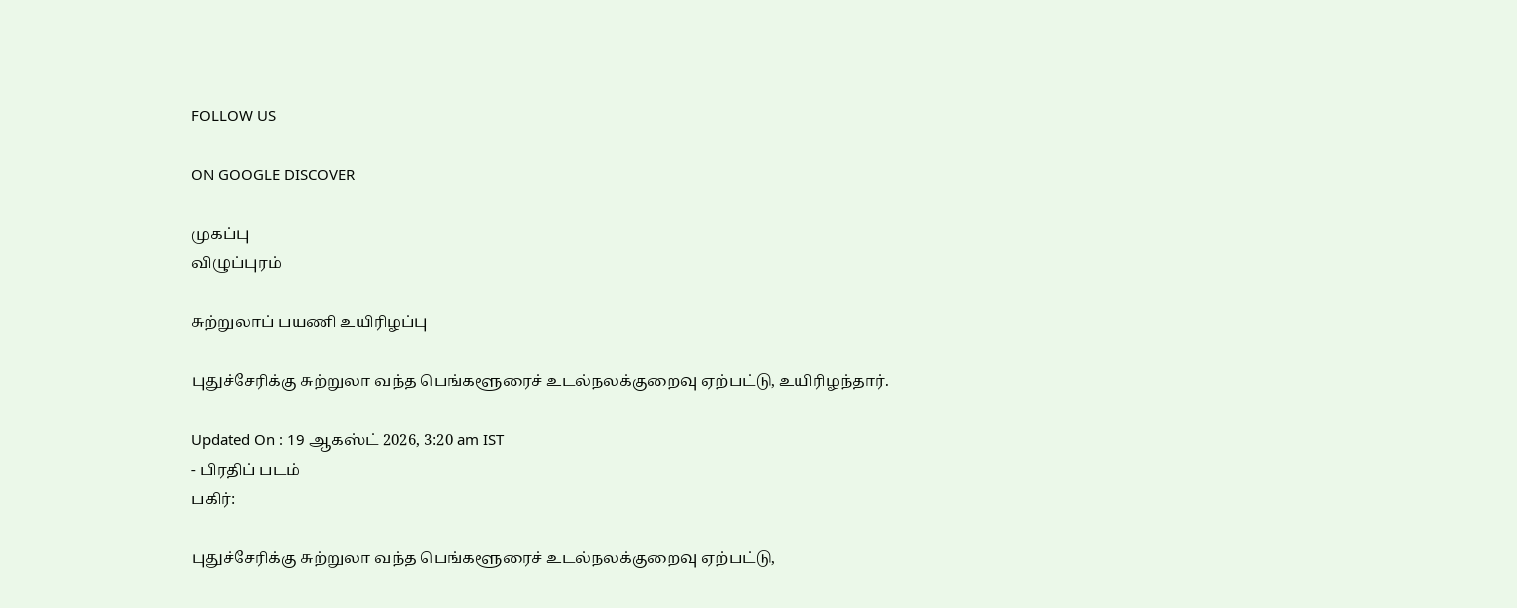FOLLOW US

ON GOOGLE DISCOVER

முகப்பு
விழுப்புரம்

சுற்றுலாப் பயணி உயிரிழப்பு

புதுச்சேரிக்கு சுற்றுலா வந்த பெங்களூரைச் உடல்நலக்குறைவு ஏற்பட்டு, உயிரிழந்தார்.

Updated On : 19 ஆகஸ்ட் 2026, 3:20 am IST
- பிரதிப் படம்
பகிர்:

புதுச்சேரிக்கு சுற்றுலா வந்த பெங்களூரைச் உடல்நலக்குறைவு ஏற்பட்டு,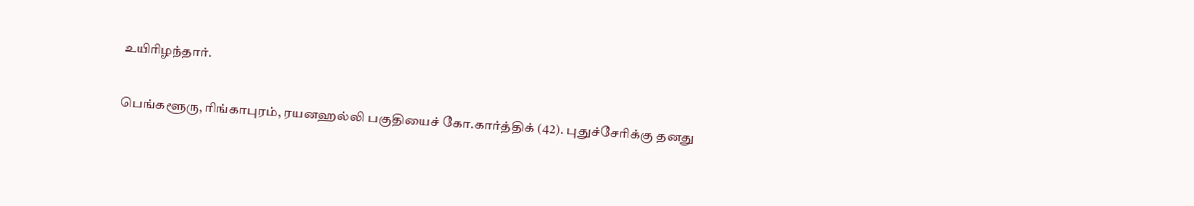உயிரிழந்தார்.

பெங்களூரு, ரிங்காபுரம், ரயனஹல்லி பகுதியைச் கோ.கார்த்திக் (42). புதுச்சேரிக்கு தனது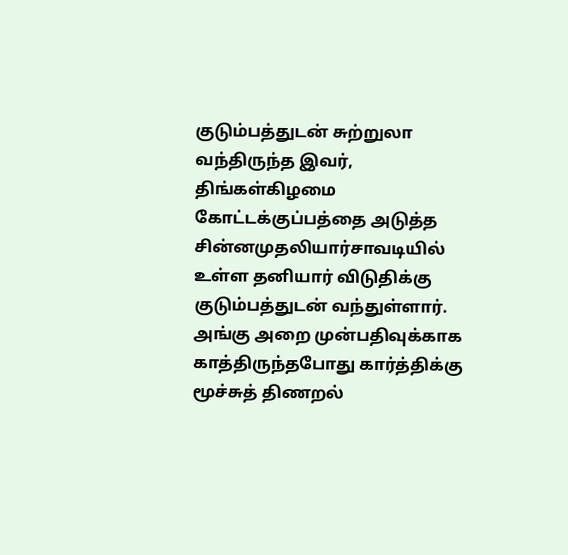குடும்பத்துடன் சுற்றுலா வந்திருந்த இவர், திங்கள்கிழமை கோட்டக்குப்பத்தை அடுத்த சின்னமுதலியார்சாவடியில் உள்ள தனியார் விடுதிக்கு குடும்பத்துடன் வந்துள்ளார். அங்கு அறை முன்பதிவுக்காக காத்திருந்தபோது கார்த்திக்கு மூச்சுத் திணறல்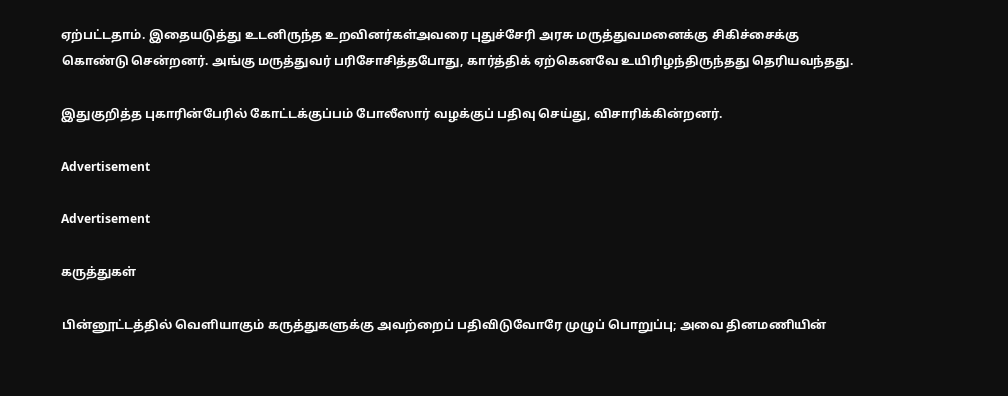ஏற்பட்டதாம். இதையடுத்து உடனிருந்த உறவினர்கள்அவரை புதுச்சேரி அரசு மருத்துவமனைக்கு சிகிச்சைக்கு கொண்டு சென்றனர். அங்கு மருத்துவர் பரிசோசித்தபோது, கார்த்திக் ஏற்கெனவே உயிரிழந்திருந்தது தெரியவந்தது.

இதுகுறித்த புகாரின்பேரில் கோட்டக்குப்பம் போலீஸார் வழக்குப் பதிவு செய்து, விசாரிக்கின்றனர்.

Advertisement

Advertisement

கருத்துகள்

பின்னூட்டத்தில் வெளியாகும் கருத்துகளுக்கு அவற்றைப் பதிவிடுவோரே முழுப் பொறுப்பு; அவை தினமணியின்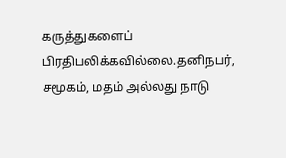கருத்துகளைப் பிரதிபலிக்கவில்லை.தனிநபர், சமூகம், மதம் அல்லது நாடு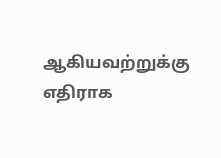ஆகியவற்றுக்கு எதிராக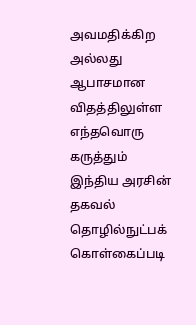அவமதிக்கிற அல்லது ஆபாசமான விதத்திலுள்ள எந்தவொரு கருத்தும் இந்திய அரசின் தகவல் தொழில்நுட்பக் கொள்கைப்படி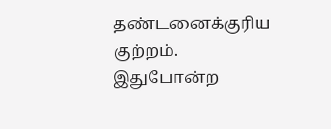தண்டனைக்குரிய குற்றம். இதுபோன்ற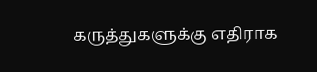கருத்துகளுக்கு எதிராக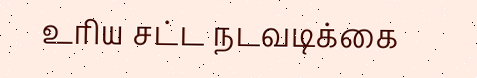உரிய சட்ட நடவடிக்கை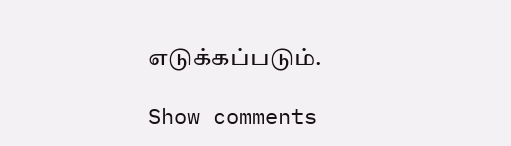எடுக்கப்படும்.

Show comments